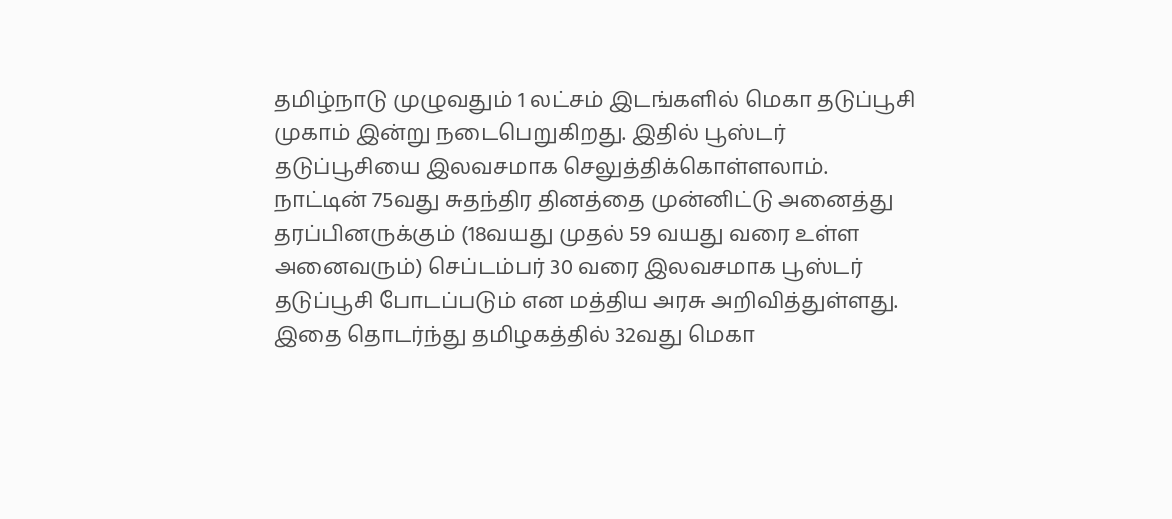தமிழ்நாடு முழுவதும் 1 லட்சம் இடங்களில் மெகா தடுப்பூசி முகாம் இன்று நடைபெறுகிறது. இதில் பூஸ்டர் தடுப்பூசியை இலவசமாக செலுத்திக்கொள்ளலாம்.
நாட்டின் 75வது சுதந்திர தினத்தை முன்னிட்டு அனைத்து தரப்பினருக்கும் (18வயது முதல் 59 வயது வரை உள்ள அனைவரும்) செப்டம்பர் 30 வரை இலவசமாக பூஸ்டர் தடுப்பூசி போடப்படும் என மத்திய அரசு அறிவித்துள்ளது. இதை தொடர்ந்து தமிழகத்தில் 32வது மெகா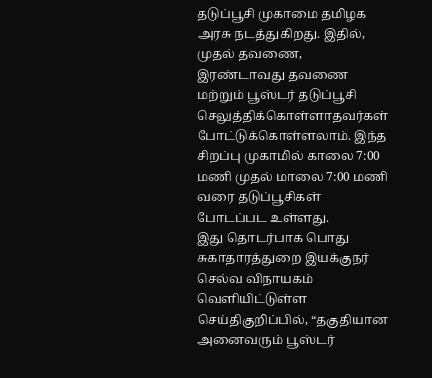தடுப்பூசி முகாமை தமிழக அரசு நடத்துகிறது. இதில், முதல் தவணை, இரண்டாவது தவணை மற்றும் பூஸ்டர் தடுப்பூசி செலுத்திக்கொள்ளாதவர்கள் போட்டுக்கொள்ளலாம். இந்த சிறப்பு முகாமில் காலை 7:00 மணி முதல் மாலை 7:00 மணி வரை தடுப்பூசிகள் போடப்பட உள்ளது.
இது தொடர்பாக பொது சுகாதாரத்துறை இயக்குநர் செல்வ விநாயகம் வெளியிட்டுள்ள செய்திகுறிப்பில், “தகுதியான அனைவரும் பூஸ்டர்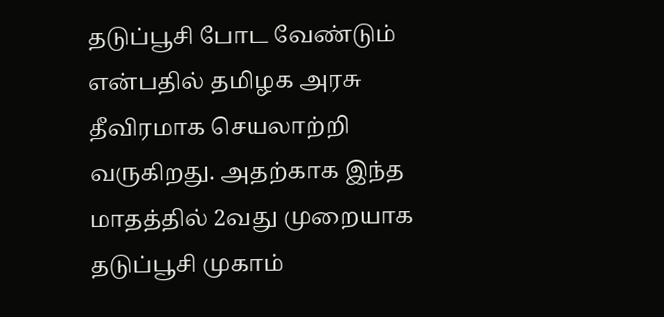தடுப்பூசி போட வேண்டும் என்பதில் தமிழக அரசு தீவிரமாக செயலாற்றி வருகிறது. அதற்காக இந்த மாதத்தில் 2வது முறையாக தடுப்பூசி முகாம்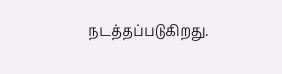நடத்தப்படுகிறது.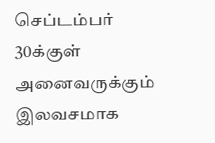செப்டம்பர் 30க்குள் அனைவருக்கும் இலவசமாக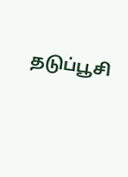தடுப்பூசி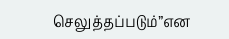செலுத்தப்படும்”என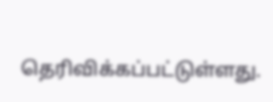தெரிவிக்கப்பட்டுள்ளது.